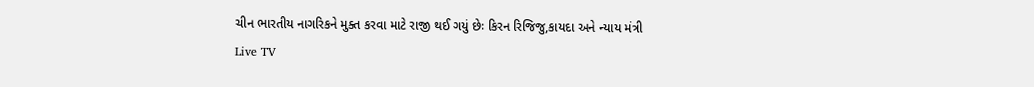ચીન ભારતીય નાગરિકને મુક્ત કરવા માટે રાજી થઈ ગયું છેઃ કિરન રિજિજુ,કાયદા અને ન્યાય મંત્રી
Live TV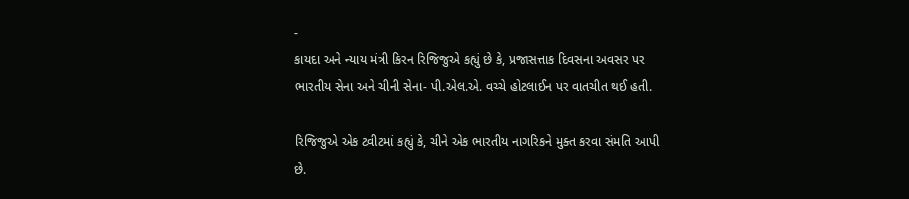-
કાયદા અને ન્યાય મંત્રી કિરન રિજિજુએ કહ્યું છે કે, પ્રજાસત્તાક દિવસના અવસર પર ભારતીય સેના અને ચીની સેના- પી.એલ.એ. વચ્ચે હોટલાઈન પર વાતચીત થઈ હતી.

રિજિજુએ એક ટ્વીટમાં કહ્યું કે, ચીને એક ભારતીય નાગરિકને મુક્ત કરવા સંમતિ આપી છે.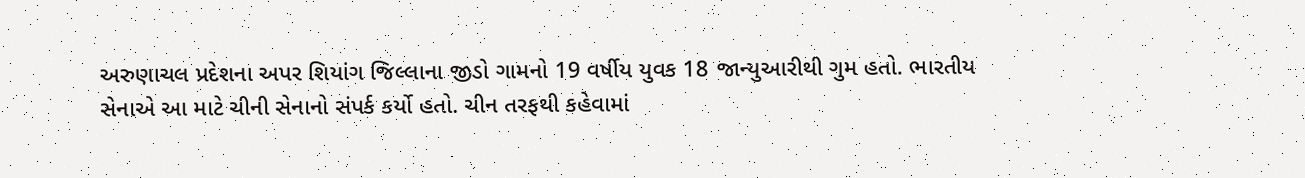અરુણાચલ પ્રદેશના અપર શિયાંગ જિલ્લાના જીડો ગામનો 19 વર્ષીય યુવક 18 જાન્યુઆરીથી ગુમ હતો. ભારતીય સેનાએ આ માટે ચીની સેનાનો સંપર્ક કર્યો હતો. ચીન તરફથી કહેવામાં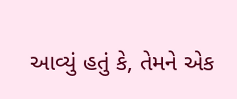આવ્યું હતું કે, તેમને એક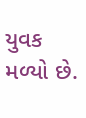યુવક મળ્યો છે.